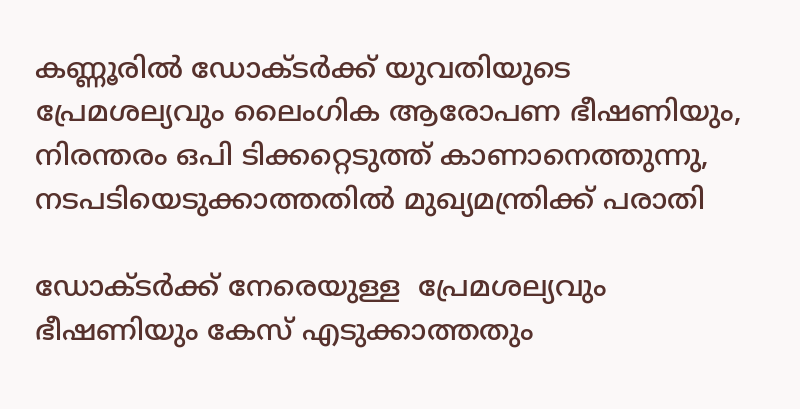കണ്ണൂരില്‍ ഡോക്ടര്‍ക്ക് യുവതിയുടെ പ്രേമശല്യവും ലൈംഗിക ആരോപണ ഭീഷണിയും, നിരന്തരം ഒപി ടിക്കറ്റെടുത്ത് കാണാനെത്തുന്നു, നടപടിയെടുക്കാത്തതില്‍ മുഖ്യമന്ത്രിക്ക് പരാതി

ഡോക്ടര്‍ക്ക് നേരെയുള്ള  പ്രേമശല്യവും ഭീഷണിയും കേസ് എടുക്കാത്തതും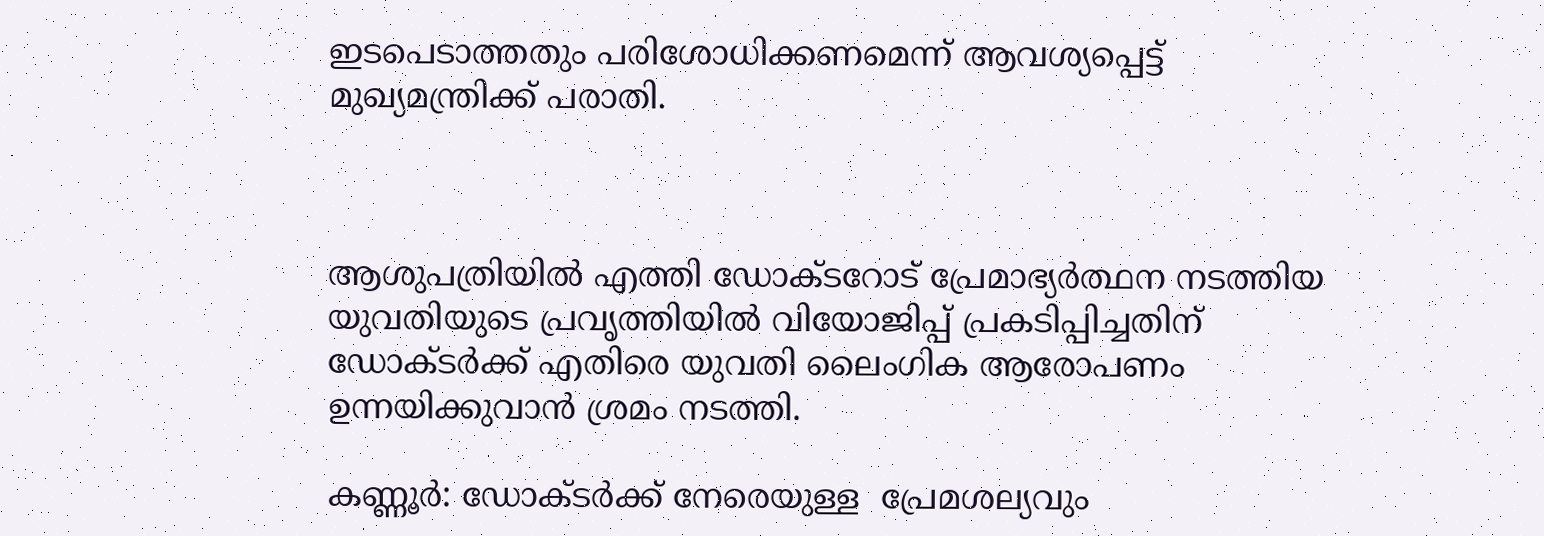ഇടപെടാത്തതും പരിശോധിക്കണമെന്ന് ആവശ്യപ്പെട്ട് മുഖ്യമന്ത്രിക്ക് പരാതി.



ആശുപത്രിയില്‍ എത്തി ഡോക്ടറോട് പ്രേമാഭ്യര്‍ത്ഥന നടത്തിയ യുവതിയുടെ പ്രവൃത്തിയില്‍ വിയോജിപ്പ് പ്രകടിപ്പിച്ചതിന് ഡോക്ടര്‍ക്ക് എതിരെ യുവതി ലൈംഗിക ആരോപണം ഉന്നയിക്കുവാന്‍ ശ്രമം നടത്തി.

കണ്ണൂര്‍: ഡോക്ടര്‍ക്ക് നേരെയുള്ള  പ്രേമശല്യവും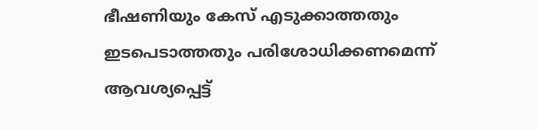ഭീഷണിയും കേസ് എടുക്കാത്തതും ഇടപെടാത്തതും പരിശോധിക്കണമെന്ന് ആവശ്യപ്പെട്ട്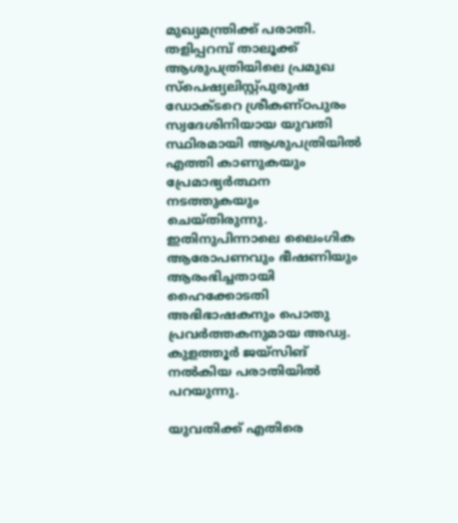മുഖ്യമന്ത്രിക്ക് പരാതി. തളിപ്പറമ്പ് താലൂക്ക് ആശുപത്രിയിലെ പ്രമുഖ സ്‌പെഷ്യലിസ്റ്റ്പുരുഷ ഡോക്ടറെ ശ്രീകണ്ഠപുരം സ്വദേശിനിയായ യുവതി സ്ഥിരമായി ആശുപത്രിയില്‍ എത്തി കാണുകയും പ്രേമാഭ്യര്‍ത്ഥന നടത്തുകയും ചെയ്തിരുന്നു. ഇതിനുപിന്നാലെ ലൈംഗിക ആരോപണവും ഭീഷണിയും ആരംഭിച്ചതായി ഹൈക്കോടതി അഭിഭാഷകനും പൊതു പ്രവര്‍ത്തകനുമായ അഡ്വ. കുളത്തൂര്‍ ജയ്സിങ് നല്‍കിയ പരാതിയില്‍ പറയുന്നു.

യുവതിക്ക് എതിരെ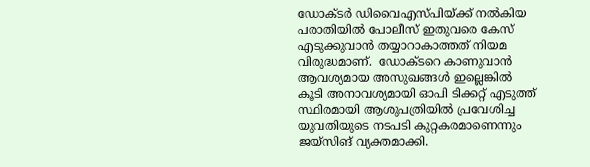ഡോക്ടര്‍ ഡിവൈഎസ്പിയ്ക്ക് നല്‍കിയ പരാതിയില്‍ പോലീസ് ഇതുവരെ കേസ് എടുക്കുവാന്‍ തയ്യാറാകാത്തത് നിയമ വിരുദ്ധമാണ്.  ഡോക്ടറെ കാണുവാന്‍ ആവശ്യമായ അസുഖങ്ങള്‍ ഇല്ലെങ്കില്‍ കൂടി അനാവശ്യമായി ഓപി ടിക്കറ്റ് എടുത്ത് സ്ഥിരമായി ആശുപത്രിയില്‍ പ്രവേശിച്ച യുവതിയുടെ നടപടി കുറ്റകരമാണെന്നും ജയ്‌സിങ് വ്യക്തമാക്കി.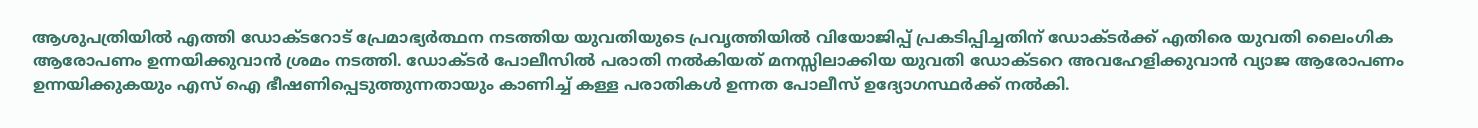ആശുപത്രിയില്‍ എത്തി ഡോക്ടറോട് പ്രേമാഭ്യര്‍ത്ഥന നടത്തിയ യുവതിയുടെ പ്രവൃത്തിയില്‍ വിയോജിപ്പ് പ്രകടിപ്പിച്ചതിന് ഡോക്ടര്‍ക്ക് എതിരെ യുവതി ലൈംഗിക ആരോപണം ഉന്നയിക്കുവാന്‍ ശ്രമം നടത്തി. ഡോക്ടര്‍ പോലീസില്‍ പരാതി നല്‍കിയത് മനസ്സിലാക്കിയ യുവതി ഡോക്ടറെ അവഹേളിക്കുവാന്‍ വ്യാജ ആരോപണം ഉന്നയിക്കുകയും എസ് ഐ ഭീഷണിപ്പെടുത്തുന്നതായും കാണിച്ച് കള്ള പരാതികള്‍ ഉന്നത പോലീസ് ഉദ്യോഗസ്ഥര്‍ക്ക് നല്‍കി.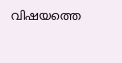വിഷയത്തെ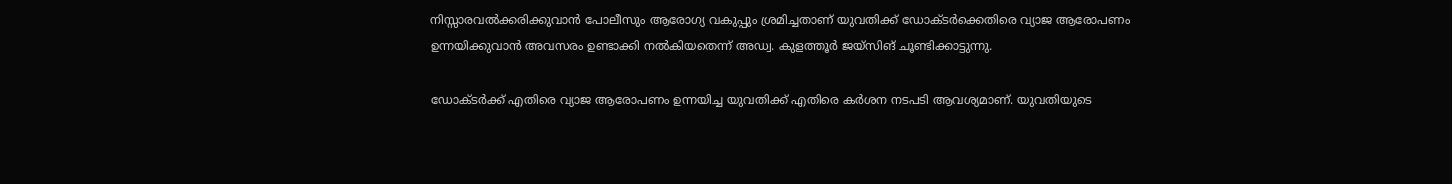നിസ്സാരവല്‍ക്കരിക്കുവാന്‍ പോലീസും ആരോഗ്യ വകുപ്പും ശ്രമിച്ചതാണ് യുവതിക്ക് ഡോക്ടര്‍ക്കെതിരെ വ്യാജ ആരോപണം ഉന്നയിക്കുവാന്‍ അവസരം ഉണ്ടാക്കി നല്‍കിയതെന്ന് അഡ്വ. കുളത്തൂര്‍ ജയ്സിങ് ചൂണ്ടിക്കാട്ടുന്നു.

ഡോക്ടര്‍ക്ക് എതിരെ വ്യാജ ആരോപണം ഉന്നയിച്ച യുവതിക്ക് എതിരെ കര്‍ശന നടപടി ആവശ്യമാണ്. യുവതിയുടെ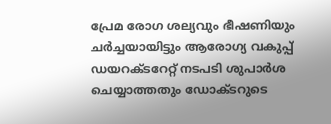പ്രേമ രോഗ ശല്യവും ഭീഷണിയും ചര്‍ച്ചയായിട്ടും ആരോഗ്യ വകുപ്പ് ഡയറക്ടറേറ്റ് നടപടി ശുപാര്‍ശ ചെയ്യാത്തതും ഡോക്ടറുടെ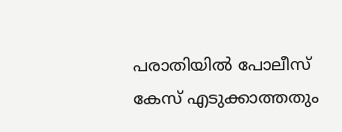പരാതിയില്‍ പോലീസ് കേസ് എടുക്കാത്തതും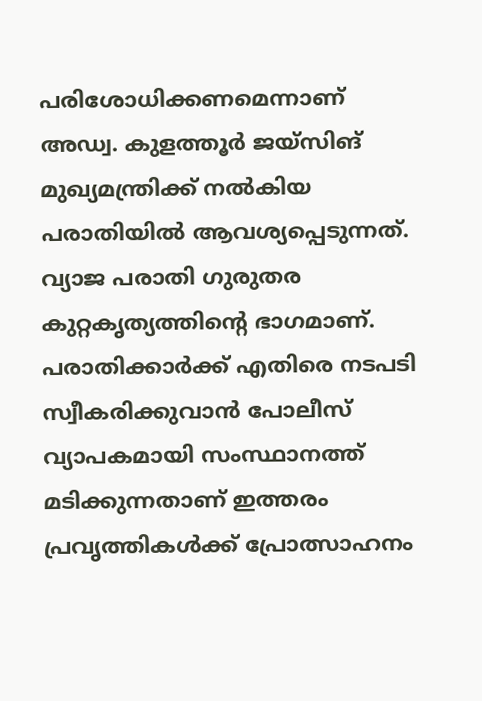പരിശോധിക്കണമെന്നാണ് അഡ്വ. കുളത്തൂര്‍ ജയ്സിങ് മുഖ്യമന്ത്രിക്ക് നല്‍കിയ പരാതിയില്‍ ആവശ്യപ്പെടുന്നത്. വ്യാജ പരാതി ഗുരുതര കുറ്റകൃത്യത്തിന്റെ ഭാഗമാണ്. പരാതിക്കാര്‍ക്ക് എതിരെ നടപടി സ്വീകരിക്കുവാന്‍ പോലീസ് വ്യാപകമായി സംസ്ഥാനത്ത് മടിക്കുന്നതാണ് ഇത്തരം പ്രവൃത്തികള്‍ക്ക് പ്രോത്സാഹനം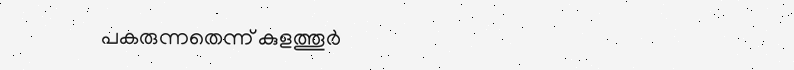പകരുന്നതെന്ന് കുളത്തൂര്‍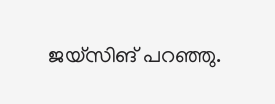ജയ്സിങ് പറഞ്ഞു.